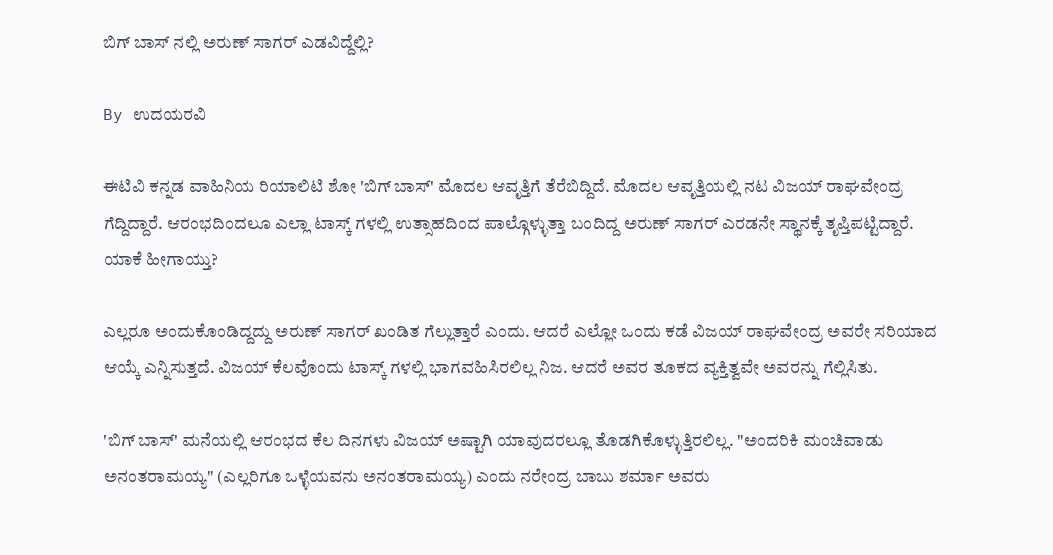ಬಿಗ್ ಬಾಸ್ ನಲ್ಲಿ ಅರುಣ್ ಸಾಗರ್ ಎಡವಿದ್ದೆಲ್ಲಿ?

By ಉದಯರವಿ

ಈಟಿವಿ ಕನ್ನಡ ವಾಹಿನಿಯ ರಿಯಾಲಿಟಿ ಶೋ 'ಬಿಗ್ ಬಾಸ್' ಮೊದಲ ಆವೃತ್ತಿಗೆ ತೆರೆಬಿದ್ದಿದೆ. ಮೊದಲ ಆವೃತ್ತಿಯಲ್ಲಿ ನಟ ವಿಜಯ್ ರಾಘವೇಂದ್ರ ಗೆದ್ದಿದ್ದಾರೆ. ಆರಂಭದಿಂದಲೂ ಎಲ್ಲಾ ಟಾಸ್ಕ್ ಗಳಲ್ಲಿ ಉತ್ಸಾಹದಿಂದ ಪಾಲ್ಗೊಳ್ಳುತ್ತಾ ಬಂದಿದ್ದ ಅರುಣ್ ಸಾಗರ್ ಎರಡನೇ ಸ್ಥಾನಕ್ಕೆ ತೃಪ್ತಿಪಟ್ಟಿದ್ದಾರೆ. ಯಾಕೆ ಹೀಗಾಯ್ತು?

ಎಲ್ಲರೂ ಅಂದುಕೊಂಡಿದ್ದದ್ದು ಅರುಣ್ ಸಾಗರ್ ಖಂಡಿತ ಗೆಲ್ಲುತ್ತಾರೆ ಎಂದು. ಆದರೆ ಎಲ್ಲೋ ಒಂದು ಕಡೆ ವಿಜಯ್ ರಾಘವೇಂದ್ರ ಅವರೇ ಸರಿಯಾದ ಆಯ್ಕೆ ಎನ್ನಿಸುತ್ತದೆ. ವಿಜಯ್ ಕೆಲವೊಂದು ಟಾಸ್ಕ್ ಗಳಲ್ಲಿ ಭಾಗವಹಿಸಿರಲಿಲ್ಲ ನಿಜ. ಆದರೆ ಅವರ ತೂಕದ ವ್ಯಕ್ತಿತ್ವವೇ ಅವರನ್ನು ಗೆಲ್ಲಿಸಿತು.

'ಬಿಗ್ ಬಾಸ್' ಮನೆಯಲ್ಲಿ ಆರಂಭದ ಕೆಲ ದಿನಗಳು ವಿಜಯ್ ಅಷ್ಟಾಗಿ ಯಾವುದರಲ್ಲೂ ತೊಡಗಿಕೊಳ್ಳುತ್ತಿರಲಿಲ್ಲ. "ಅಂದರಿಕಿ ಮಂಚಿವಾಡು ಅನಂತರಾಮಯ್ಯ" (ಎಲ್ಲರಿಗೂ ಒಳ್ಳೆಯವನು ಅನಂತರಾಮಯ್ಯ) ಎಂದು ನರೇಂದ್ರ ಬಾಬು ಶರ್ಮಾ ಅವರು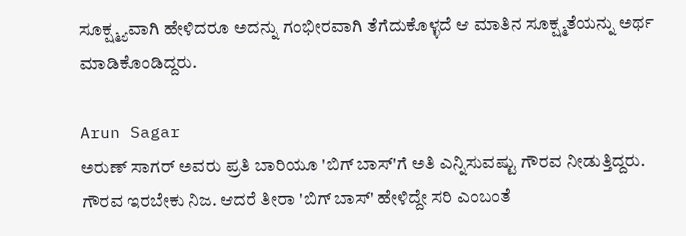ಸೂಕ್ಷ್ಮ್ಯವಾಗಿ ಹೇಳಿದರೂ ಅದನ್ನು ಗಂಭೀರವಾಗಿ ತೆಗೆದುಕೊಳ್ಳದೆ ಆ ಮಾತಿನ ಸೂಕ್ಷ್ಮತೆಯನ್ನು ಅರ್ಥ ಮಾಡಿಕೊಂಡಿದ್ದರು.

Arun Sagar
ಅರುಣ್ ಸಾಗರ್ ಅವರು ಪ್ರತಿ ಬಾರಿಯೂ 'ಬಿಗ್ ಬಾಸ್'ಗೆ ಅತಿ ಎನ್ನಿಸುವಷ್ಟು ಗೌರವ ನೀಡುತ್ತಿದ್ದರು. ಗೌರವ ಇರಬೇಕು ನಿಜ. ಆದರೆ ತೀರಾ 'ಬಿಗ್ ಬಾಸ್' ಹೇಳಿದ್ದೇ ಸರಿ ಎಂಬಂತೆ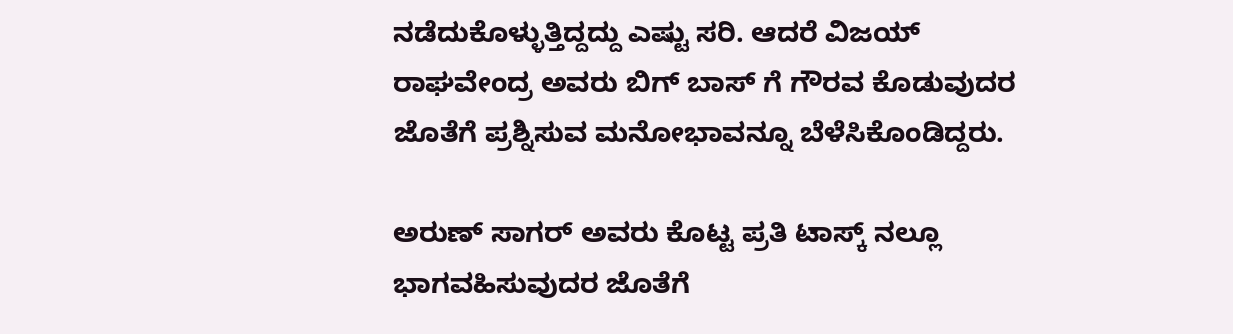ನಡೆದುಕೊಳ್ಳುತ್ತಿದ್ದದ್ದು ಎಷ್ಟು ಸರಿ. ಆದರೆ ವಿಜಯ್ ರಾಘವೇಂದ್ರ ಅವರು ಬಿಗ್ ಬಾಸ್ ಗೆ ಗೌರವ ಕೊಡುವುದರ ಜೊತೆಗೆ ಪ್ರಶ್ನಿಸುವ ಮನೋಭಾವನ್ನೂ ಬೆಳೆಸಿಕೊಂಡಿದ್ದರು.

ಅರುಣ್ ಸಾಗರ್ ಅವರು ಕೊಟ್ಟ ಪ್ರತಿ ಟಾಸ್ಕ್ ನಲ್ಲೂ ಭಾಗವಹಿಸುವುದರ ಜೊತೆಗೆ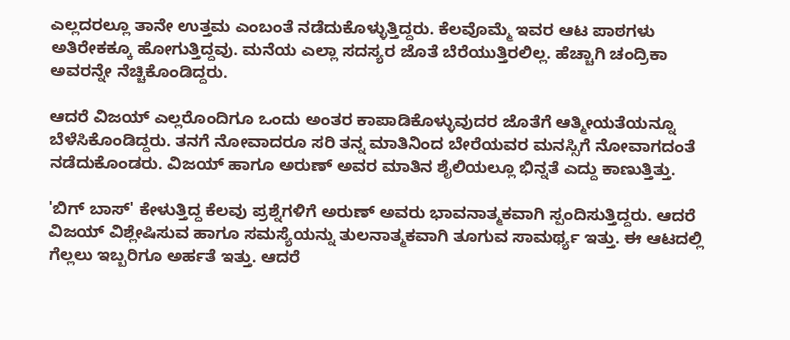ಎಲ್ಲದರಲ್ಲೂ ತಾನೇ ಉತ್ತಮ ಎಂಬಂತೆ ನಡೆದುಕೊಳ್ಳುತ್ತಿದ್ದರು. ಕೆಲವೊಮ್ಮೆ ಇವರ ಆಟ ಪಾಠಗಳು ಅತಿರೇಕಕ್ಕೂ ಹೋಗುತ್ತಿದ್ದವು. ಮನೆಯ ಎಲ್ಲಾ ಸದಸ್ಯರ ಜೊತೆ ಬೆರೆಯುತ್ತಿರಲಿಲ್ಲ. ಹೆಚ್ಚಾಗಿ ಚಂದ್ರಿಕಾ ಅವರನ್ನೇ ನೆಚ್ಚಿಕೊಂಡಿದ್ದರು.

ಆದರೆ ವಿಜಯ್ ಎಲ್ಲರೊಂದಿಗೂ ಒಂದು ಅಂತರ ಕಾಪಾಡಿಕೊಳ್ಳುವುದರ ಜೊತೆಗೆ ಆತ್ಮೀಯತೆಯನ್ನೂ ಬೆಳೆಸಿಕೊಂಡಿದ್ದರು. ತನಗೆ ನೋವಾದರೂ ಸರಿ ತನ್ನ ಮಾತಿನಿಂದ ಬೇರೆಯವರ ಮನಸ್ಸಿಗೆ ನೋವಾಗದಂತೆ ನಡೆದುಕೊಂಡರು. ವಿಜಯ್ ಹಾಗೂ ಅರುಣ್ ಅವರ ಮಾತಿನ ಶೈಲಿಯಲ್ಲೂ ಭಿನ್ನತೆ ಎದ್ದು ಕಾಣುತ್ತಿತ್ತು.

'ಬಿಗ್ ಬಾಸ್' ಕೇಳುತ್ತಿದ್ದ ಕೆಲವು ಪ್ರಶ್ನೆಗಳಿಗೆ ಅರುಣ್ ಅವರು ಭಾವನಾತ್ಮಕವಾಗಿ ಸ್ಪಂದಿಸುತ್ತಿದ್ದರು. ಆದರೆ ವಿಜಯ್ ವಿಶ್ಲೇಷಿಸುವ ಹಾಗೂ ಸಮಸ್ಯೆಯನ್ನು ತುಲನಾತ್ಮಕವಾಗಿ ತೂಗುವ ಸಾಮರ್ಥ್ಯ ಇತ್ತು. ಈ ಆಟದಲ್ಲಿ ಗೆಲ್ಲಲು ಇಬ್ಬರಿಗೂ ಅರ್ಹತೆ ಇತ್ತು. ಆದರೆ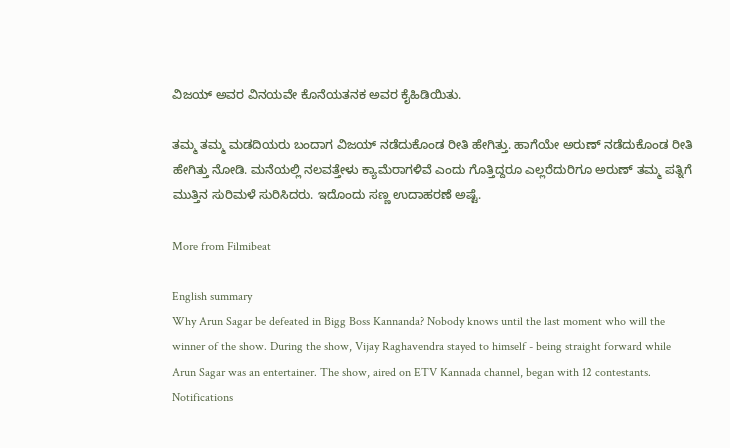ವಿಜಯ್ ಅವರ ವಿನಯವೇ ಕೊನೆಯತನಕ ಅವರ ಕೈಹಿಡಿಯಿತು.

ತಮ್ಮ ತಮ್ಮ ಮಡದಿಯರು ಬಂದಾಗ ವಿಜಯ್ ನಡೆದುಕೊಂಡ ರೀತಿ ಹೇಗಿತ್ತು. ಹಾಗೆಯೇ ಅರುಣ್ ನಡೆದುಕೊಂಡ ರೀತಿ ಹೇಗಿತ್ತು ನೋಡಿ. ಮನೆಯಲ್ಲಿ ನಲವತ್ತೇಳು ಕ್ಯಾಮೆರಾಗಳಿವೆ ಎಂದು ಗೊತ್ತಿದ್ದರೂ ಎಲ್ಲರೆದುರಿಗೂ ಅರುಣ್ ತಮ್ಮ ಪತ್ನಿಗೆ ಮುತ್ತಿನ ಸುರಿಮಳೆ ಸುರಿಸಿದರು. ಇದೊಂದು ಸಣ್ಣ ಉದಾಹರಣೆ ಅಷ್ಟೆ.

More from Filmibeat

English summary
Why Arun Sagar be defeated in Bigg Boss Kannanda? Nobody knows until the last moment who will the winner of the show. During the show, Vijay Raghavendra stayed to himself - being straight forward while Arun Sagar was an entertainer. The show, aired on ETV Kannada channel, began with 12 contestants.
Notifications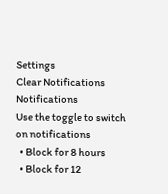Settings
Clear Notifications
Notifications
Use the toggle to switch on notifications
  • Block for 8 hours
  • Block for 12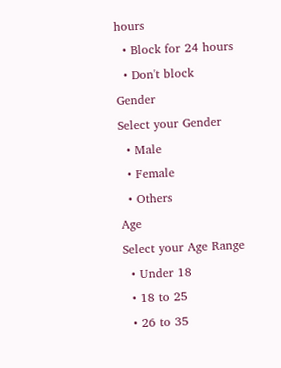hours
  • Block for 24 hours
  • Don't block
Gender
Select your Gender
  • Male
  • Female
  • Others
Age
Select your Age Range
  • Under 18
  • 18 to 25
  • 26 to 35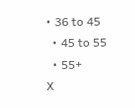• 36 to 45
  • 45 to 55
  • 55+
X